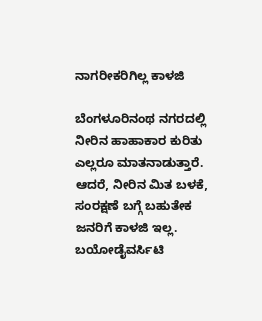ನಾಗರೀಕರಿಗಿಲ್ಲ ಕಾಳಜಿ

ಬೆಂಗಳೂರಿನಂಥ ನಗರದಲ್ಲಿ ನೀರಿನ ಹಾಹಾಕಾರ ಕುರಿತು ಎಲ್ಲರೂ ಮಾತನಾಡುತ್ತಾರೆ.  ಆದರೆ, ನೀರಿನ ಮಿತ ಬಳಕೆ, ಸಂರಕ್ಷಣೆ ಬಗ್ಗೆ ಬಹುತೇಕ ಜನರಿಗೆ ಕಾಳಜಿ ಇಲ್ಲ. ಬಯೋಡೈವರ್ಸಿಟಿ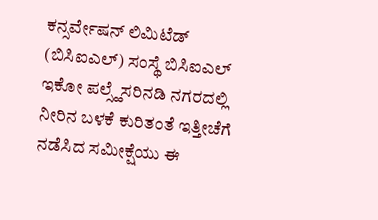ಕನ್ಸರ್ವೇಷನ್ ಲಿಮಿಟೆಡ್ (ಬಿಸಿಐಎಲ್) ಸಂಸ್ಥೆ ಬಿಸಿಐಎಲ್ ಇಕೋ ಪಲ್ಸ್ಹೆಸರಿನಡಿ ನಗರದಲ್ಲಿ ನೀರಿನ ಬಳಕೆ ಕುರಿತಂತೆ ಇತ್ತೀಚೆಗೆ ನಡೆಸಿದ ಸಮೀಕ್ಷೆಯು ಈ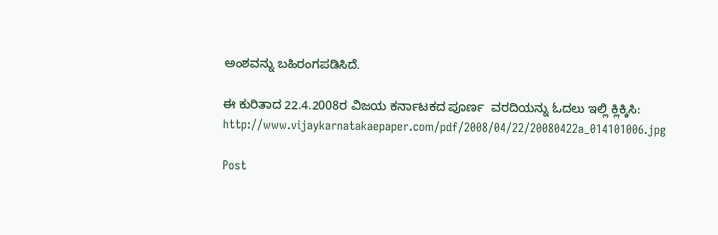ಅಂಶವನ್ನು ಬಹಿರಂಗಪಡಿಸಿದೆ.

ಈ ಕುರಿತಾದ 22.4.2008ರ ವಿಜಯ ಕರ್ನಾಟಕದ ಪೂರ್ಣ  ವರದಿಯನ್ನು ಓದಲು ಇಲ್ಲಿ ಕ್ಲಿಕ್ಕಿಸಿ: http://www.vijaykarnatakaepaper.com/pdf/2008/04/22/20080422a_014101006.jpg

Post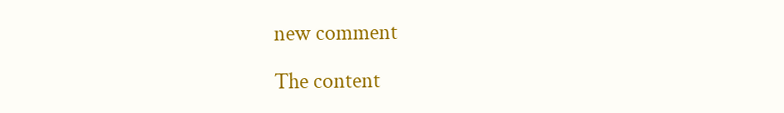new comment

The content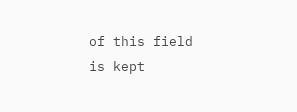of this field is kept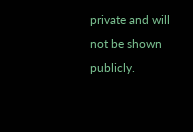private and will not be shown publicly.